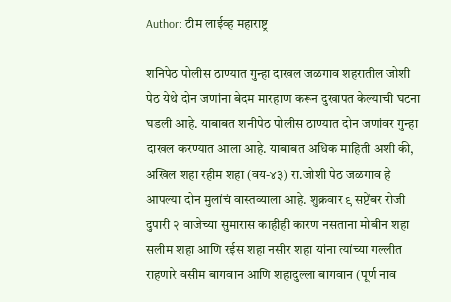Author: टीम लाईव्ह महाराष्ट्र

शनिपेठ पोलीस ठाण्यात गुन्हा दाखल जळगाव शहरातील जोशी पेठ येथे दोन जणांना बेदम मारहाण करून दुखापत केल्याची घटना घडली आहे. याबाबत शनीपेठ पोलीस ठाण्यात दोन जणांवर गुन्हा दाखल करण्यात आला आहे. याबाबत अधिक माहिती अशी की, अखिल शहा रहीम शहा (वय-४३) रा.जोशी पेठ जळगाव हे आपल्या दोन मुलांचं वास्तव्याला आहे. शुक्रवार ९ सप्टेंबर रोजी दुपारी २ वाजेच्या सुमारास काहीही कारण नसताना मोबीन शहा सलीम शहा आणि रईस शहा नसीर शहा यांना त्यांच्या गल्लीत राहणारे वसीम बागवान आणि शहादुल्ला बागवान (पूर्ण नाव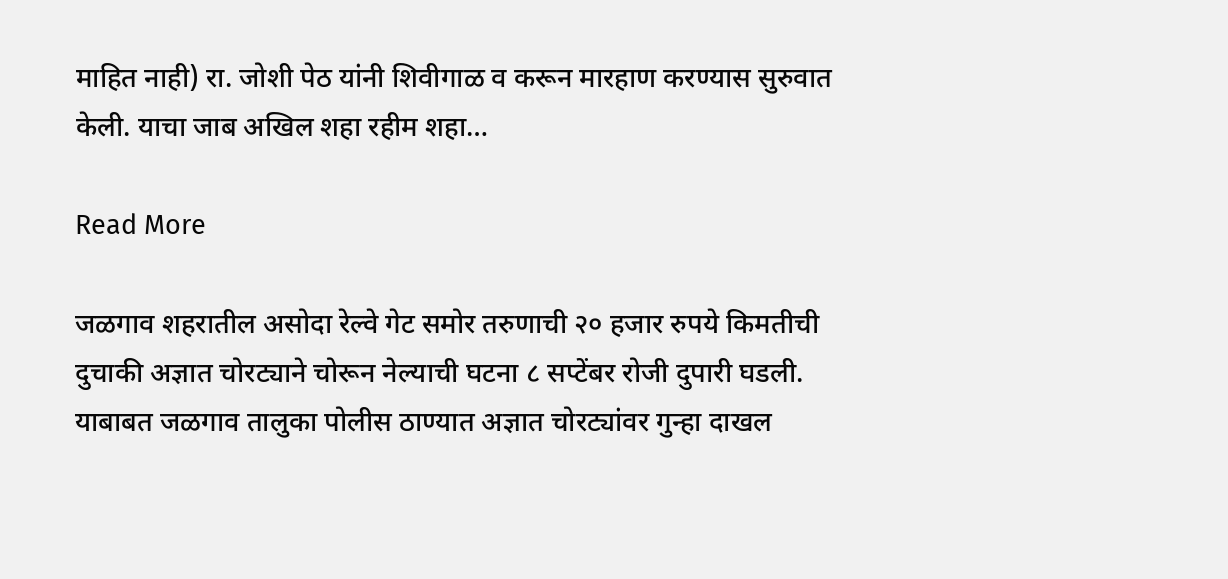माहित नाही) रा. जोशी पेठ यांनी शिवीगाळ व करून मारहाण करण्यास सुरुवात केली. याचा जाब अखिल शहा रहीम शहा…

Read More

जळगाव शहरातील असोदा रेल्वे गेट समोर तरुणाची २० हजार रुपये किमतीची दुचाकी अज्ञात चोरट्याने चोरून नेल्याची घटना ८ सप्टेंबर रोजी दुपारी घडली. याबाबत जळगाव तालुका पोलीस ठाण्यात अज्ञात चोरट्यांवर गुन्हा दाखल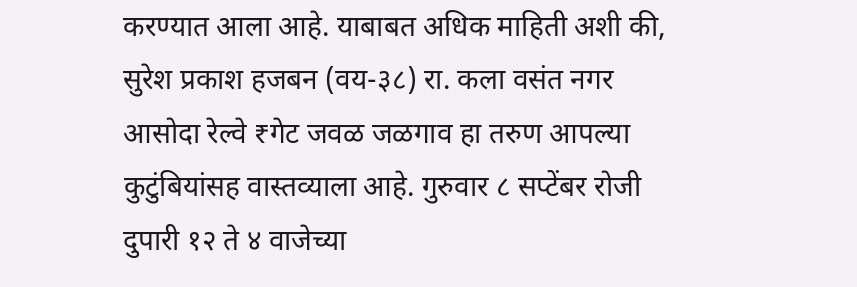करण्यात आला आहे. याबाबत अधिक माहिती अशी की, सुरेश प्रकाश हजबन (वय-३८) रा. कला वसंत नगर आसोदा रेल्वे ₹गेट जवळ जळगाव हा तरुण आपल्या कुटुंबियांसह वास्तव्याला आहे. गुरुवार ८ सप्टेंबर रोजी दुपारी १२ ते ४ वाजेच्या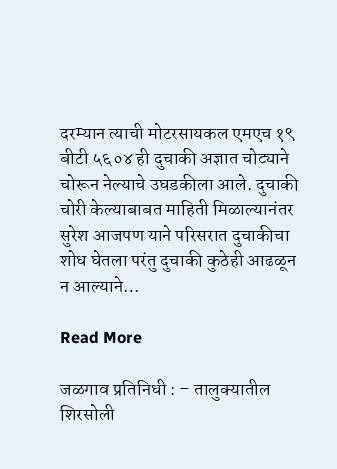दरम्यान त्याची मोटरसायकल एमएच १९ बीटी ५६०४ ही दुचाकी अज्ञात चोट्याने चोरून नेल्याचे उघडकीला आले. दुचाकी चोरी केल्याबाबत माहिती मिळाल्यानंतर सुरेश आजपण याने परिसरात दुचाकीचा शोध घेतला परंतु दुचाकी कुठेही आढळून न आल्याने…

Read More

जळगाव प्रतिनिधी : – तालुक्यातील शिरसोली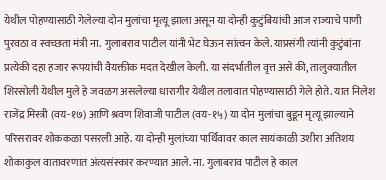येथील पोहण्यासाठी गेलेल्या दोन मुलांचा मृत्यू झाला असून या दोन्ही कुटुंबियांची आज राज्याचे पाणी पुरवठा व स्वच्छता मंत्री ना. गुलाबराव पाटील यांनी भेट घेऊन सांत्वन केले. याप्रसंगी त्यांनी कुटुंबांना प्रत्येकी दहा हजार रूपयांची वैयक्तीक मदत देखील केली. या संदर्भातील वृत्त असे की, तालुक्यातील शिरसोली येथील मुले हे जवळग असलेल्या धारागीर येथील तलावात पोहण्यासाठी गेले होते. यात निलेश राजेंद्र मिस्त्री (वय-१७) आणि श्रवण शिवाजी पाटील (वय-१५) या दोन मुलांचा बुडून मृत्यू झाल्याने परिसरावर शोककळा पसरली आहे. या दोन्ही मुलांच्या पार्थिवावर काल सायंकाळी उशीरा अतिशय शोकाकुल वातावरणात अंत्यसंस्कार करण्यात आले. ना. गुलाबराव पाटील हे काल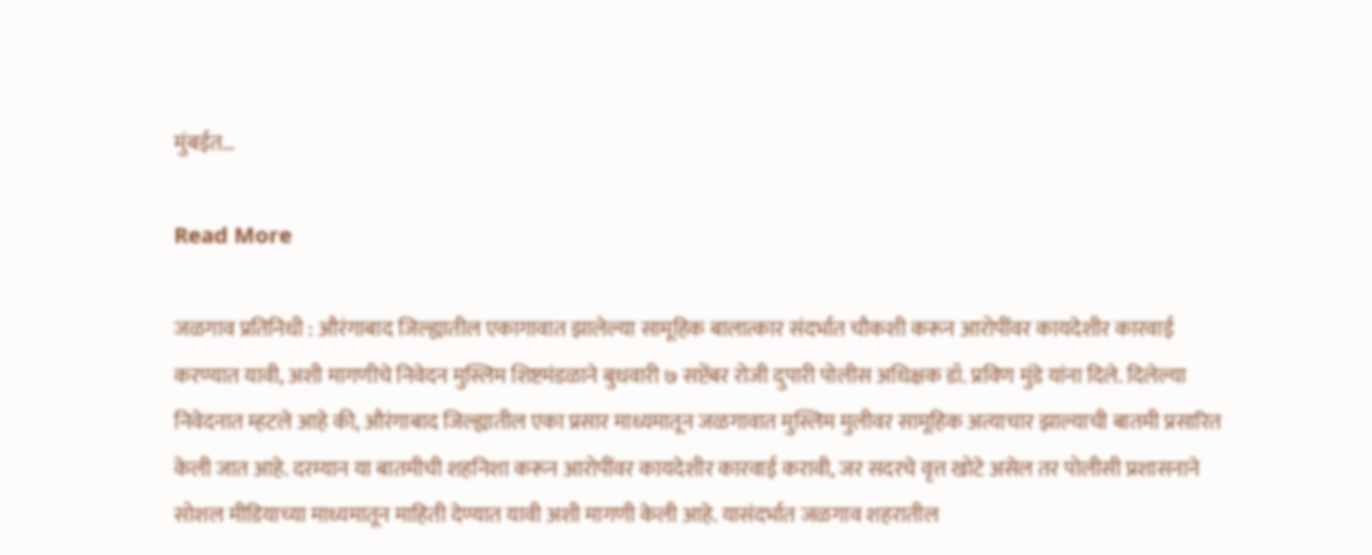मुंबईत…

Read More

जळगाव प्रतिनिधी : औरंगाबाद जिल्ह्यातील एकागावात झालेल्या सामूहिक बालात्कार संदर्भात चौकशी करून आरोपींवर कायदेशीर कारवाई करण्यात यावी, अशी मागणीचे निवेदन मुस्लिम शिष्टमंडळाने बुधवारी ७ सप्टेंबर रोजी दुपारी पोलीस अधिक्षक डॉ. प्रविण मुंडे यांना दिले. दिलेल्या निवेदनात म्हटले आहे की, औरंगाबाद जिल्ह्यातील एका प्रसार माध्यमातून जळगावात मुस्लिम मुलीवर सामूहिक अत्याचार झाल्याची बातमी प्रसारित केली जात आहे. दरम्यान या बातमीची शहनिशा करून आरोपींवर कायदेशीर कारवाई करावी, जर सदरचे वृत्त खोटे असेल तर पोलीसी प्रशासनाने सोशल मीडियाच्या माध्यमातून माहिती देण्यात यावी अशी मागणी केली आहे. यासंदर्भात जळगाव शहरातील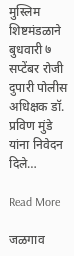मुस्लिम शिष्टमंडळाने बुधवारी ७ सप्टेंबर रोजी दुपारी पोलीस अधिक्षक डॉ. प्रविण मुंडे यांना निवेदन दिले…

Read More

जळगाव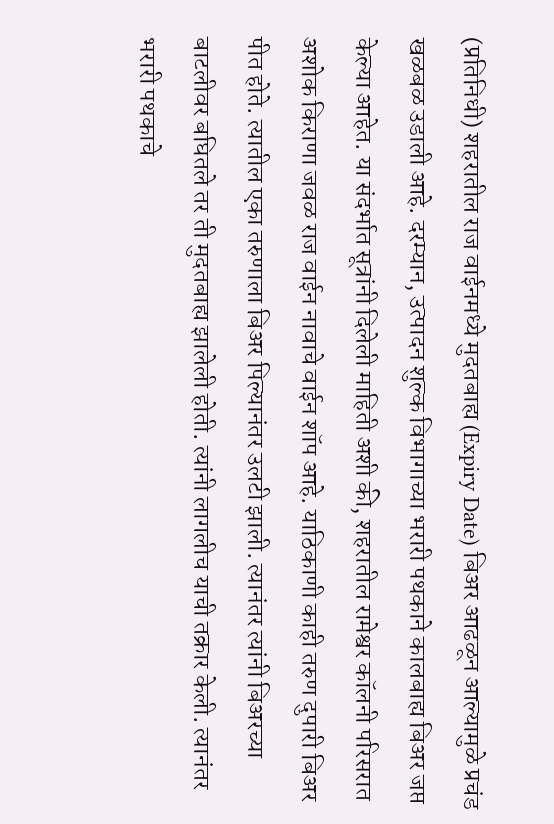(प्रतिनिधी) शहरातील राज वाईनमध्ये मुदतबाह्य (Expiry Date) बिअर आढळून आल्यामुळे प्रचंड खळबळ उडाली आहे. दरम्यान, उत्पादन शुल्क विभागाच्या भरारी पथकाने कालबाह्य बिअर जप्त केल्या आहेत. या संदर्भात सूत्रांनी दिलेली माहिती अशी की, शहरातील रामेश्वर कॉलनी परिसरात अशोक किराणा जवळ राज वाईन नावाचे वाईन शॉप आहे. याठिकाणी काही तरुण दुपारी बिअर पीत होते. त्यातील एका तरुणाला बिअर पिल्यानंतर उलटी झाली. त्यानंतर त्यांनी बिअरच्या बाटलीवर बघितले तर ती मुदतबाह्य झालेली होती. त्यांनी लागलीच याची तक्रार केली. त्यानंतर भरारी पथकाचे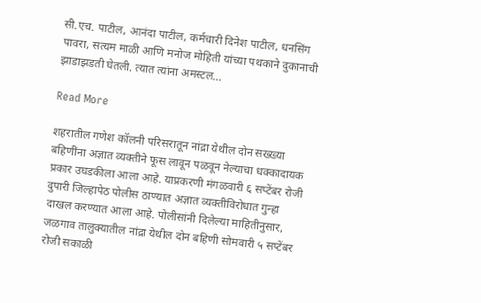सी.एच. पाटील, आनंदा पाटील, कर्मचारी दिनेश पाटील, धनसिंग पावरा, सत्यम माळी आणि मनोज मोहिती यांच्या पथकाने दुकानाची झाडाझडती घेतली. त्यात त्यांना अमस्टल…

Read More

शहरातील गणेश कॉलनी परिसरातून नांद्रा येथील दोन सख्ख्या बहिणींना अज्ञात व्यक्तीने फूस लावून पळवून नेल्याचा धक्कादायक प्रकार उघडकीला आला आहे. याप्रकरणी मंगळवारी ६ सप्टेंबर रोजी दुपारी जिल्हापेठ पोलीस ठाण्यात अज्ञात व्यक्तीविरोधात गुन्हा दाखल करण्यात आला आहे. पोलीसांनी दिलेल्या माहितीनुसार, जळगाव तालुक्यातील नांद्रा येथील दोन बहिणी सोमवारी ५ सप्टेंबर रोजी सकाळी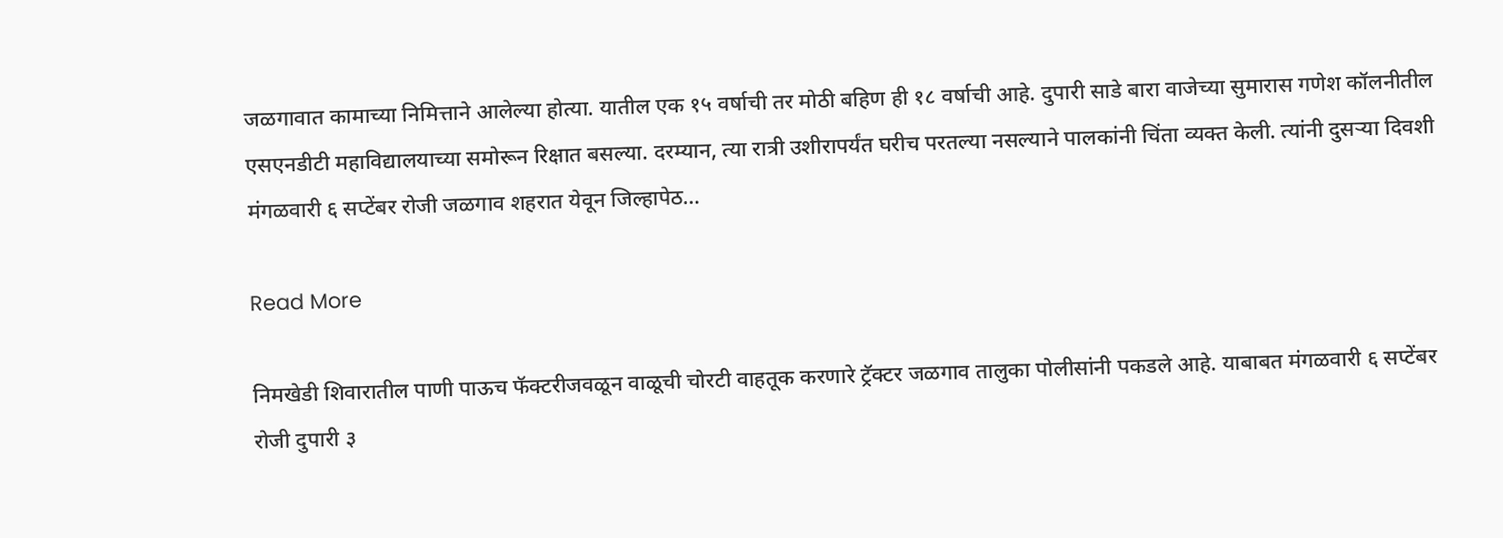जळगावात कामाच्या निमित्ताने आलेल्या होत्या. यातील एक १५ वर्षाची तर मोठी बहिण ही १८ वर्षाची आहे. दुपारी साडे बारा वाजेच्या सुमारास गणेश कॉलनीतील एसएनडीटी महाविद्यालयाच्या समोरून रिक्षात बसल्या. दरम्यान, त्या रात्री उशीरापर्यंत घरीच परतल्या नसल्याने पालकांनी चिंता व्यक्त केली. त्यांनी दुसऱ्या दिवशी मंगळवारी ६ सप्टेंबर रोजी जळगाव शहरात येवून जिल्हापेठ…

Read More

निमखेडी शिवारातील पाणी पाऊच फॅक्टरीजवळून वाळूची चोरटी वाहतूक करणारे ट्रॅक्टर जळगाव तालुका पोलीसांनी पकडले आहे. याबाबत मंगळवारी ६ सप्टेंबर रोजी दुपारी ३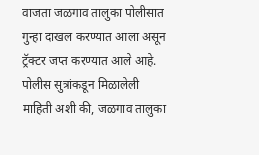वाजता जळगाव तालुका पोलीसात गुन्हा दाखल करण्यात आला असून ट्रॅक्टर जप्त करण्यात आले आहे. पोलीस सुत्रांकडून मिळालेली माहिती अशी की, जळगाव तालुका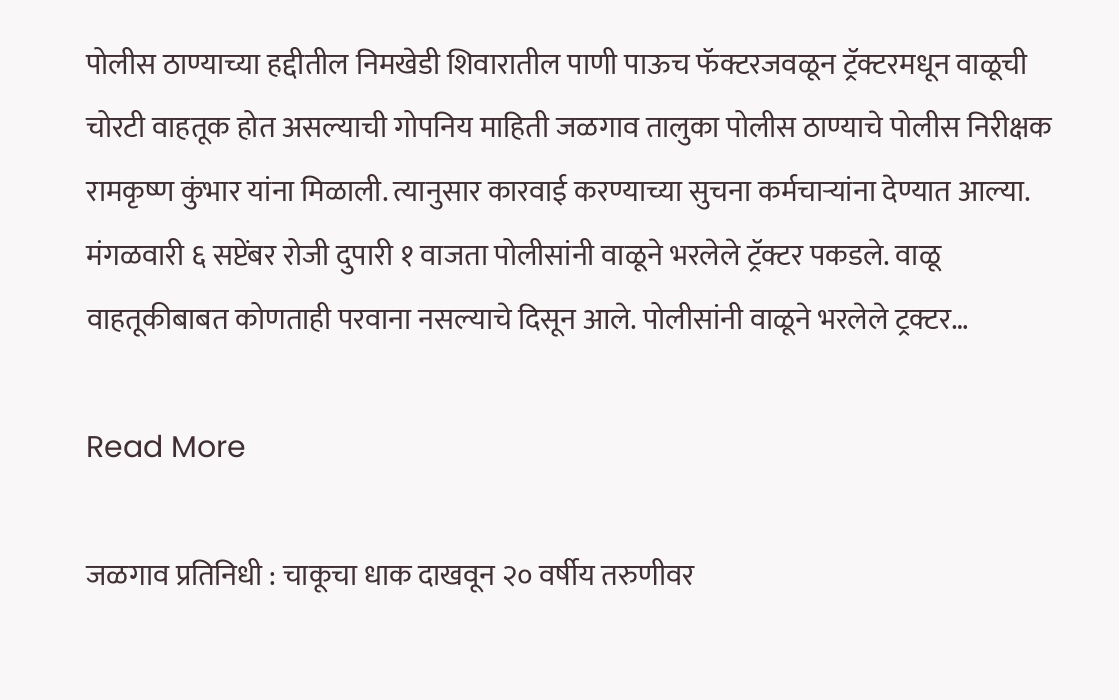पोलीस ठाण्याच्या हद्दीतील निमखेडी शिवारातील पाणी पाऊच फॅक्टरजवळून ट्रॅक्टरमधून वाळूची चोरटी वाहतूक होत असल्याची गोपनिय माहिती जळगाव तालुका पोलीस ठाण्याचे पोलीस निरीक्षक रामकृष्ण कुंभार यांना मिळाली. त्यानुसार कारवाई करण्याच्या सुचना कर्मचाऱ्यांना देण्यात आल्या. मंगळवारी ६ सप्टेंबर रोजी दुपारी १ वाजता पोलीसांनी वाळूने भरलेले ट्रॅक्टर पकडले. वाळू वाहतूकीबाबत कोणताही परवाना नसल्याचे दिसून आले. पोलीसांनी वाळूने भरलेले ट्रक्टर…

Read More

जळगाव प्रतिनिधी : चाकूचा धाक दाखवून २० वर्षीय तरुणीवर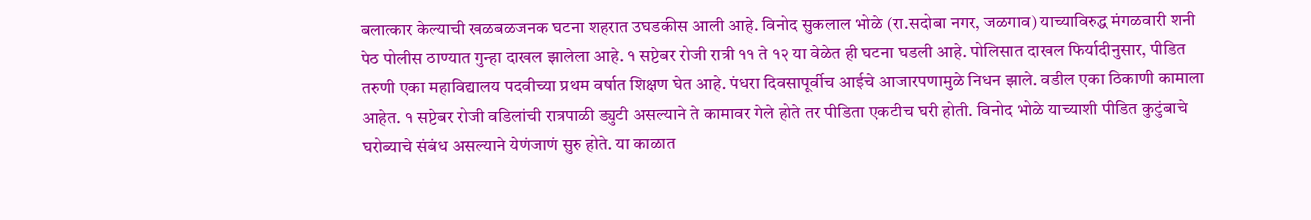बलात्कार केल्याची खळबळजनक घटना शहरात उघडकीस आली आहे. विनोद सुकलाल भोळे (रा.सदोबा नगर, जळगाव) याच्याविरुद्ध मंगळवारी शनी पेठ पोलीस ठाण्यात गुन्हा दाखल झालेला आहे. १ सप्टेबर रोजी रात्री ११ ते १२ या वेळेत ही घटना घडली आहे. पोलिसात दाखल फिर्यादीनुसार, पीडित तरुणी एका महाविद्यालय पदवीच्या प्रथम वर्षात शिक्षण घेत आहे. पंधरा दिवसापूर्वीच आईचे आजारपणामुळे निधन झाले. वडील एका ठिकाणी कामाला आहेत. १ सप्टेबर रोजी वडिलांची रात्रपाळी ड्युटी असल्याने ते कामावर गेले होते तर पीडिता एकटीच घरी होती. विनोद भोळे याच्याशी पीडित कुटुंबाचे घरोब्याचे संबंध असल्याने येणंजाणं सुरु होते. या काळात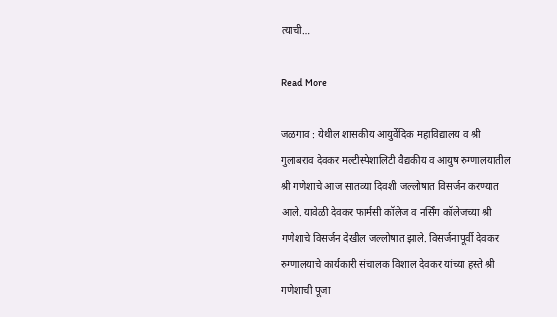त्याची…

Read More

जळगाव : येथील शासकीय आयुर्वेदिक महाविद्यालय व श्री गुलाबराव देवकर मल्टीस्पेशालिटी वैद्यकीय व आयुष रुग्णालयातील श्री गणेशाचे आज सातव्या दिवशी जल्लोषात विसर्जन करण्यात आले. यावेळी देवकर फार्मसी कॉलेज व नर्सिंग कॉलेजच्या श्री गणेशाचे विसर्जन देखील जल्लोषात झाले. विसर्जनापूर्वी देवकर रुग्णालयाचे कार्यकारी संचालक विशाल देवकर यांच्या हस्ते श्री गणेशाची पूजा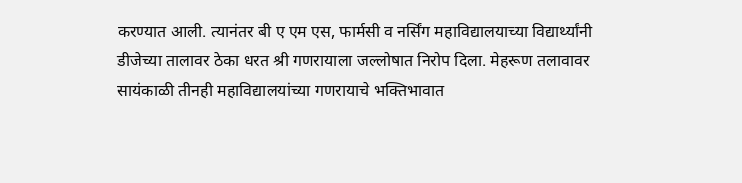करण्यात आली. त्यानंतर बी ए एम एस, फार्मसी व नर्सिंग महाविद्यालयाच्या विद्यार्थ्यांनी डीजेच्या तालावर ठेका धरत श्री गणरायाला जल्लोषात निरोप दिला. मेहरूण तलावावर सायंकाळी तीनही महाविद्यालयांच्या गणरायाचे भक्तिभावात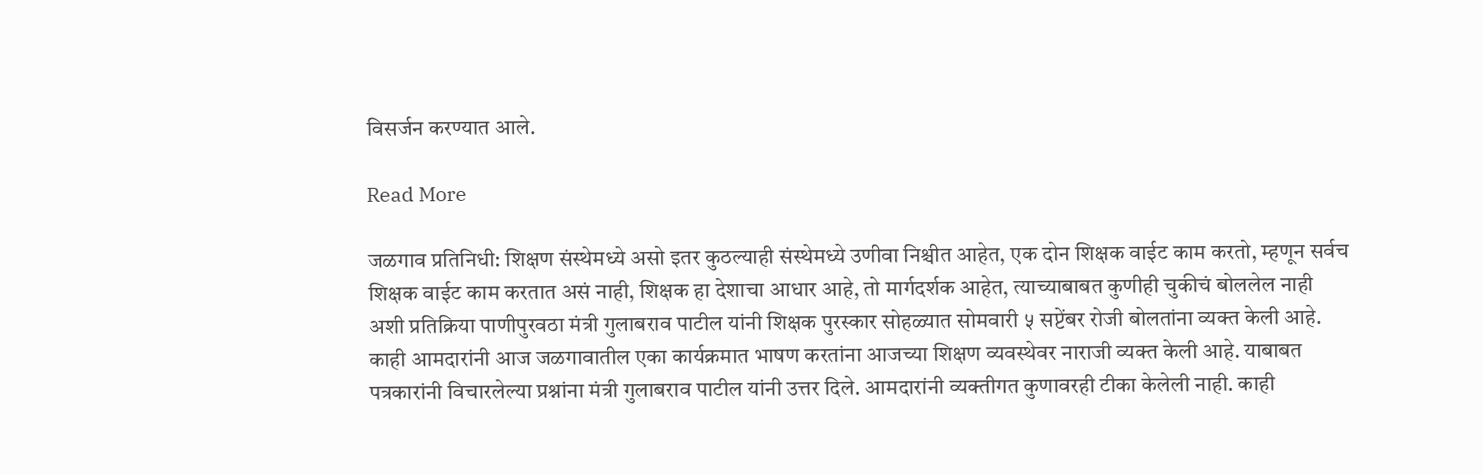विसर्जन करण्यात आले.

Read More

जळगाव प्रतिनिधी: शिक्षण संस्थेमध्ये असो इतर कुठल्याही संस्थेमध्ये उणीवा निश्चीत आहेत, एक दोन शिक्षक वाईट काम करतो, म्हणून सर्वच शिक्षक वाईट काम करतात असं नाही, शिक्षक हा देशाचा आधार आहे, तो मार्गदर्शक आहेत, त्याच्याबाबत कुणीही चुकीचं बोललेल नाही अशी प्रतिक्रिया पाणीपुरवठा मंत्री गुलाबराव पाटील यांनी शिक्षक पुरस्कार सोहळ्यात सोमवारी ५ सप्टेंबर रोजी बोलतांना व्यक्त केली आहे. काही आमदारांनी आज जळगावातील एका कार्यक्रमात भाषण करतांना आजच्या शिक्षण व्यवस्थेवर नाराजी व्यक्त केली आहे. याबाबत पत्रकारांनी विचारलेल्या प्रश्नांना मंत्री गुलाबराव पाटील यांनी उत्तर दिले. आमदारांनी व्यक्तीगत कुणावरही टीका केलेली नाही. काही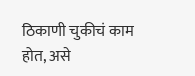ठिकाणी चुकीचं काम होत, असे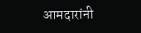आमदारांनी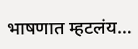भाषणात म्हटलंय…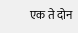एक ते दोन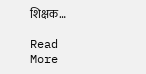शिक्षक…

Read More